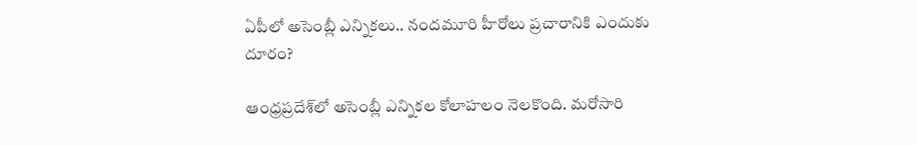ఏపీలో అసెంబ్లీ ఎన్నికలు.. నందమూరి హీరోలు ప్రచారానికి ఎందుకు దూరం?

ఆంధ్రప్రదేశ్‌లో అసెంబ్లీ ఎన్నికల కోలాహలం నెలకొంది. మరోసారి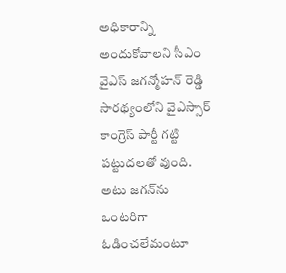అధికారాన్ని అందుకోవాలని సీఎం వైఎస్ జగన్మోహన్ రెడ్డి సారథ్యంలోని వైఎస్సార్ కాంగ్రెస్ పార్టీ గట్టి పట్టుదలతో వుంది. అటు జగన్‌ను ఒంటరిగా ఓడించలేమంటూ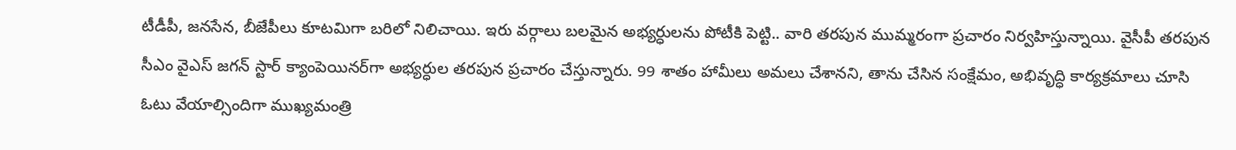టీడీపీ, జనసేన, బీజేపీలు కూటమిగా బరిలో నిలిచాయి. ఇరు వర్గాలు బలమైన అభ్యర్ధులను పోటీకి పెట్టి.. వారి తరపున ముమ్మరంగా ప్రచారం నిర్వహిస్తున్నాయి. వైసీపీ తరపున సీఎం వైఎస్ జగన్ స్టార్ క్యాంపెయినర్‌గా అభ్యర్ధుల తరపున ప్రచారం చేస్తున్నారు. 99 శాతం హామీలు అమలు చేశానని, తాను చేసిన సంక్షేమం, అభివృద్ధి కార్యక్రమాలు చూసి ఓటు వేయాల్సిందిగా ముఖ్యమంత్రి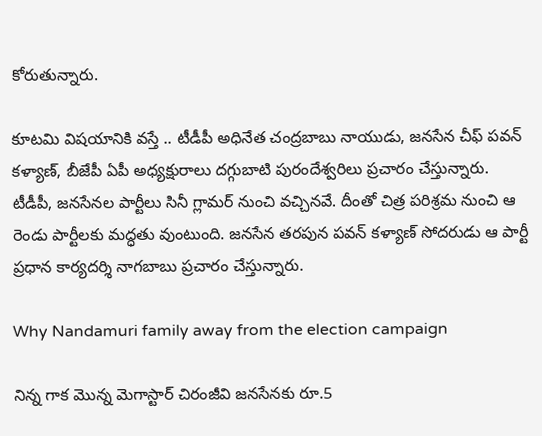కోరుతున్నారు.

కూటమి విషయానికి వస్తే .. టీడీపీ అధినేత చంద్రబాబు నాయుడు, జనసేన చీఫ్ పవన్ కళ్యాణ్, బీజేపీ ఏపీ అధ్యక్షురాలు దగ్గుబాటి పురందేశ్వరిలు ప్రచారం చేస్తున్నారు. టీడీపీ, జనసేనల పార్టీలు సినీ గ్లామర్ నుంచి వచ్చినవే. దీంతో చిత్ర పరిశ్రమ నుంచి ఆ రెండు పార్టీలకు మద్ధతు వుంటుంది. జనసేన తరపున పవన్ కళ్యాణ్ సోదరుడు ఆ పార్టీ ప్రధాన కార్యదర్శి నాగబాబు ప్రచారం చేస్తున్నారు.

Why Nandamuri family away from the election campaign

నిన్న గాక మొన్న మెగాస్టార్ చిరంజీవి జనసేనకు రూ.5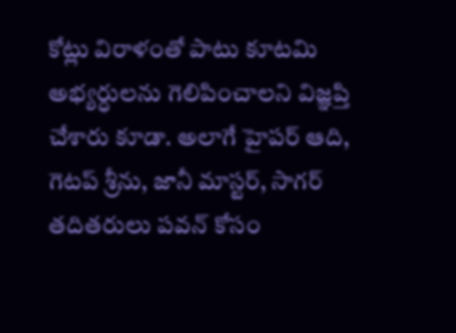కోట్లు విరాళంతో పాటు కూటమి అభ్యర్ధులను గెలిపించాలని విజ్ఞప్తి చేశారు కూడా. అలాగే హైపర్ ఆది, గెటప్ శ్రీను, జానీ మాస్టర్, సాగర్ తదితరులు పవన్ కోసం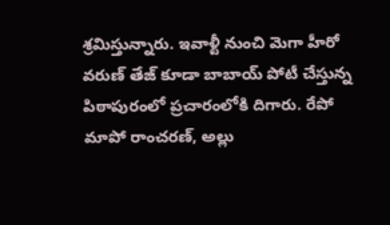శ్రమిస్తున్నారు. ఇవాళ్టీ నుంచి మెగా హీరో వరుణ్ తేజ్ కూడా బాబాయ్ పోటీ చేస్తున్న పిఠాపురంలో ప్రచారంలోకి దిగారు. రేపో మాపో రాంచరణ్, అల్లు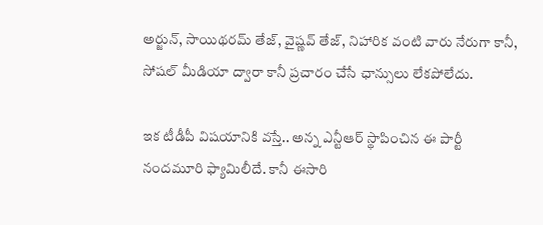అర్జున్, సాయిథరమ్ తేజ్, వైష్ణవ్ తేజ్, నిహారిక వంటి వారు నేరుగా కానీ, సోషల్ మీడియా ద్వారా కానీ ప్రచారం చేసే ఛాన్సులు లేకపోలేదు.

ఇక టీడీపీ విషయానికి వస్తే.. అన్న ఎన్టీఆర్ స్థాపించిన ఈ పార్టీ నందమూరి ఫ్యామిలీదే. కానీ ఈసారి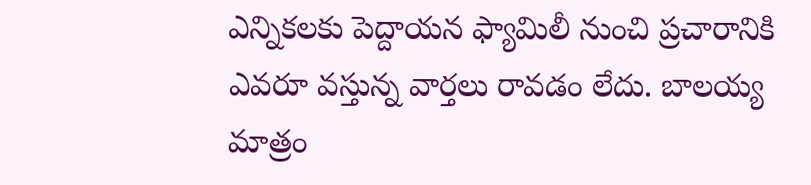ఎన్నికలకు పెద్దాయన ఫ్యామిలీ నుంచి ప్రచారానికి ఎవరూ వస్తున్న వార్తలు రావడం లేదు. బాలయ్య మాత్రం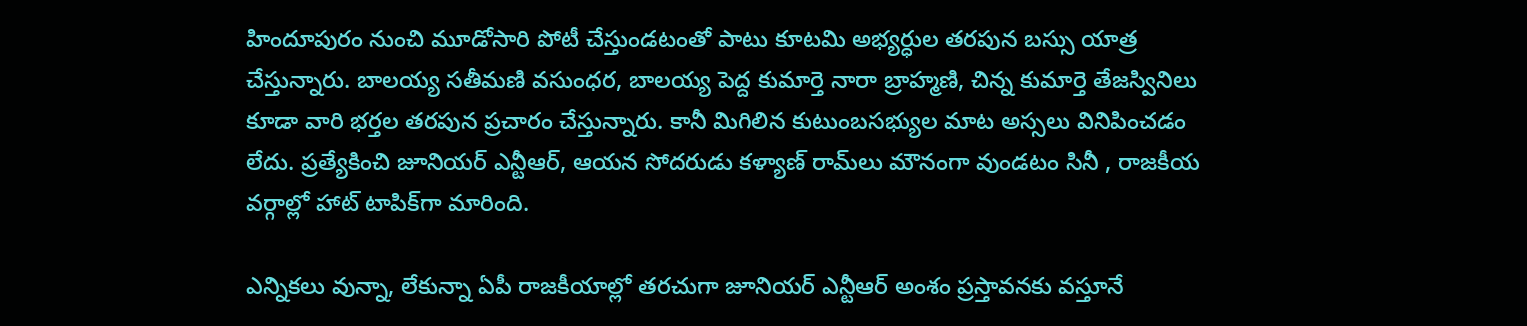హిందూపురం నుంచి మూడోసారి పోటీ చేస్తుండటంతో పాటు కూటమి అభ్యర్ధుల తరపున బస్సు యాత్ర చేస్తున్నారు. బాలయ్య సతీమణి వసుంధర, బాలయ్య పెద్ద కుమార్తె నారా బ్రాహ్మణి, చిన్న కుమార్తె తేజస్వినిలు కూడా వారి భర్తల తరపున ప్రచారం చేస్తున్నారు. కానీ మిగిలిన కుటుంబసభ్యుల మాట అస్సలు వినిపించడం లేదు. ప్రత్యేకించి జూనియర్ ఎన్టీఆర్, ఆయన సోదరుడు కళ్యాణ్ రామ్‌లు మౌనంగా వుండటం సినీ , రాజకీయ వర్గాల్లో హాట్ టాపిక్‌గా మారింది.

ఎన్నికలు వున్నా, లేకున్నా ఏపీ రాజకీయాల్లో తరచుగా జూనియర్ ఎన్టీఆర్ అంశం ప్రస్తావనకు వస్తూనే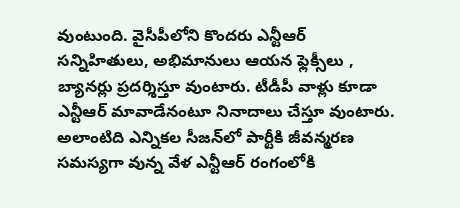వుంటుంది. వైసీపీలోని కొందరు ఎన్టీఆర్ సన్నిహితులు, అభిమానులు ఆయన ఫ్లెక్సీలు , బ్యానర్లు ప్రదర్శిస్తూ వుంటారు. టీడీపీ వాళ్లు కూడా ఎన్టీఆర్ మావాడేనంటూ నినాదాలు చేస్తూ వుంటారు. అలాంటిది ఎన్నికల సీజన్‌లో పార్టీకి జీవన్మరణ సమస్యగా వున్న వేళ ఎన్టీఆర్ రంగంలోకి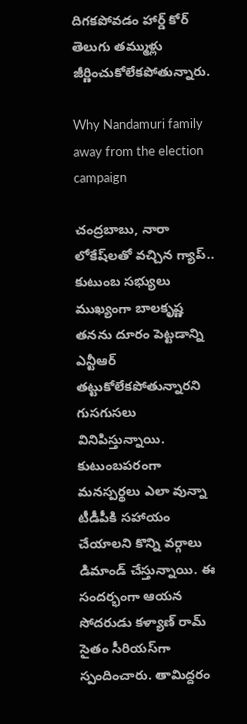దిగకపోవడం హార్డ్ కోర్ తెలుగు తమ్ముళ్లు జీర్ణించుకోలేకపోతున్నారు.

Why Nandamuri family away from the election campaign

చంద్రబాబు, నారా లోకేష్‌లతో వచ్చిన గ్యాప్.. కుటుంబ సభ్యులు ముఖ్యంగా బాలకృష్ణ తనను దూరం పెట్టడాన్ని ఎన్టీఆర్ తట్టుకోలేకపోతున్నారని గుసగుసలు వినిపిస్తున్నాయి. కుటుంబపరంగా మనస్పర్థలు ఎలా వున్నా టీడీపీకి సహాయం చేయాలని కొన్ని వర్గాలు డిమాండ్ చేస్తున్నాయి. ఈ సందర్భంగా ఆయన సోదరుడు కళ్యాణ్ రామ్ సైతం సీరియస్‌గా స్పందించారు. తామిద్దరం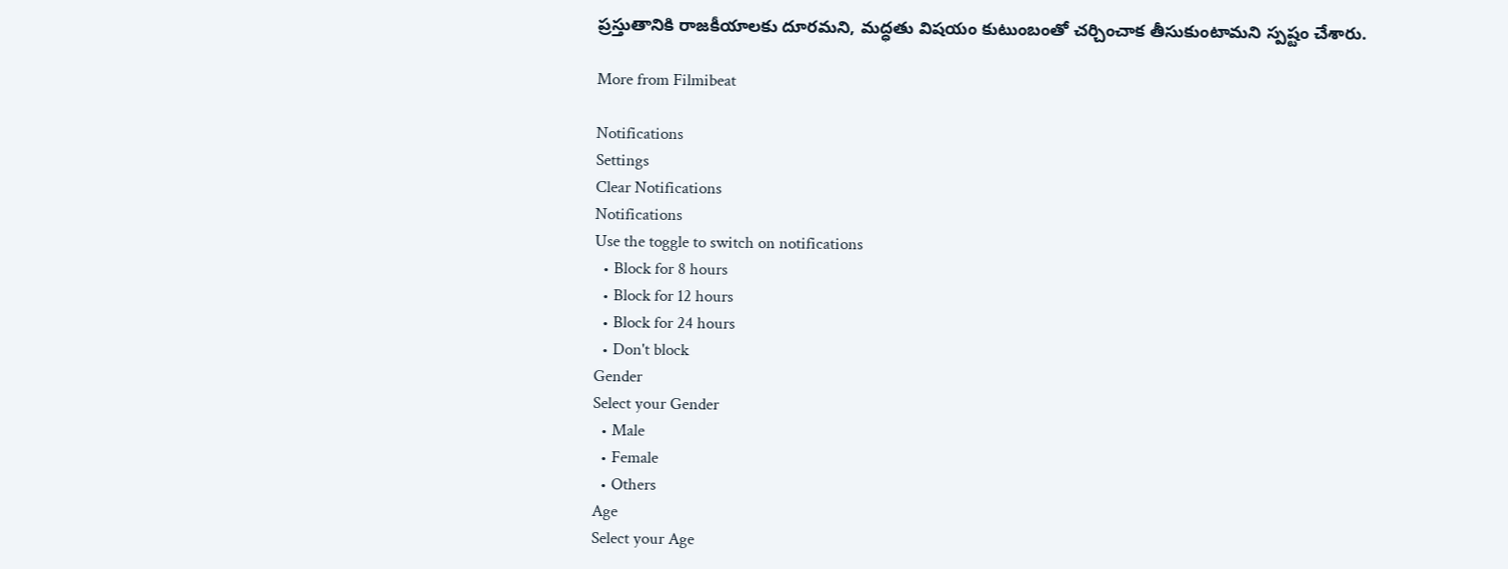ప్రస్తుతానికి రాజకీయాలకు దూరమని, మద్ధతు విషయం కుటుంబంతో చర్చించాక తీసుకుంటామని స్పష్టం చేశారు.

More from Filmibeat

Notifications
Settings
Clear Notifications
Notifications
Use the toggle to switch on notifications
  • Block for 8 hours
  • Block for 12 hours
  • Block for 24 hours
  • Don't block
Gender
Select your Gender
  • Male
  • Female
  • Others
Age
Select your Age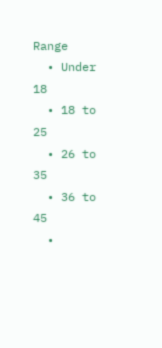Range
  • Under 18
  • 18 to 25
  • 26 to 35
  • 36 to 45
  •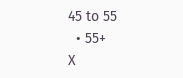45 to 55
  • 55+
X